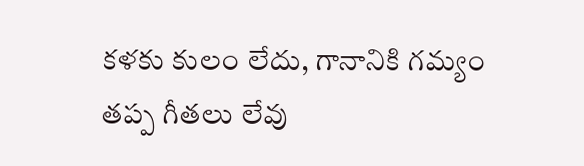కళకు కులం లేదు, గానానికి గమ్యం తప్ప గీతలు లేవు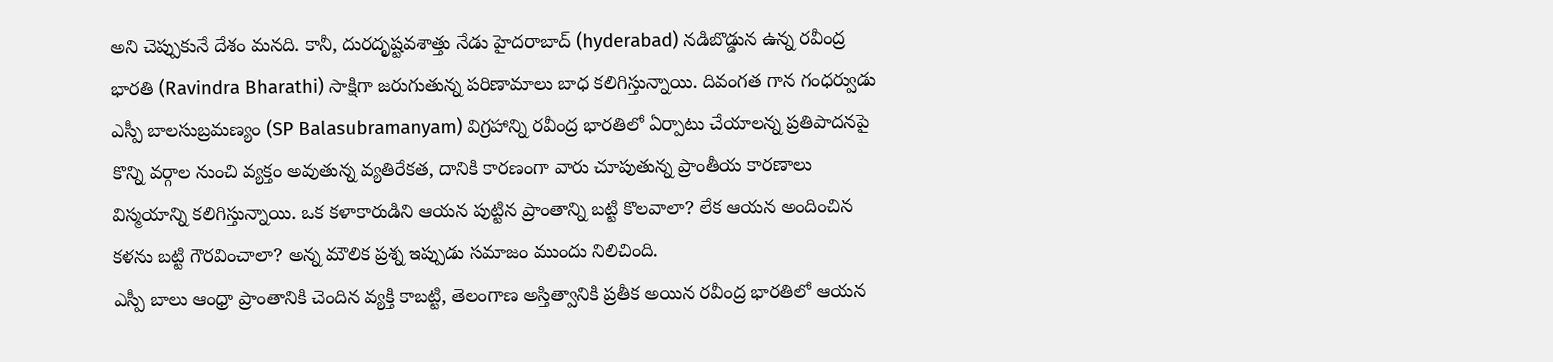అని చెప్పుకునే దేశం మనది. కానీ, దురదృష్టవశాత్తు నేడు హైదరాబాద్ (hyderabad) నడిబొడ్డున ఉన్న రవీంద్ర భారతి (Ravindra Bharathi) సాక్షిగా జరుగుతున్న పరిణామాలు బాధ కలిగిస్తున్నాయి. దివంగత గాన గంధర్వుడు ఎస్పీ బాలసుబ్రమణ్యం (SP Balasubramanyam) విగ్రహాన్ని రవీంద్ర భారతిలో ఏర్పాటు చేయాలన్న ప్రతిపాదనపై కొన్ని వర్గాల నుంచి వ్యక్తం అవుతున్న వ్యతిరేకత, దానికి కారణంగా వారు చూపుతున్న ప్రాంతీయ కారణాలు విస్మయాన్ని కలిగిస్తున్నాయి. ఒక కళాకారుడిని ఆయన పుట్టిన ప్రాంతాన్ని బట్టి కొలవాలా? లేక ఆయన అందించిన కళను బట్టి గౌరవించాలా? అన్న మౌలిక ప్రశ్న ఇప్పుడు సమాజం ముందు నిలిచింది.
ఎస్పీ బాలు ఆంధ్రా ప్రాంతానికి చెందిన వ్యక్తి కాబట్టి, తెలంగాణ అస్తిత్వానికి ప్రతీక అయిన రవీంద్ర భారతిలో ఆయన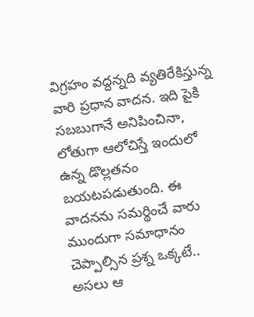విగ్రహం వద్దన్నది వ్యతిరేకిస్తున్న వారి ప్రధాన వాదన. ఇది పైకి సబబుగానే అనిపించినా, లోతుగా ఆలోచిస్తే ఇందులో ఉన్న డొల్లతనం బయటపడుతుంది. ఈ వాదనను సమర్థించే వారు ముందుగా సమాధానం చెప్పాల్సిన ప్రశ్న ఒక్కటే.. అసలు ఆ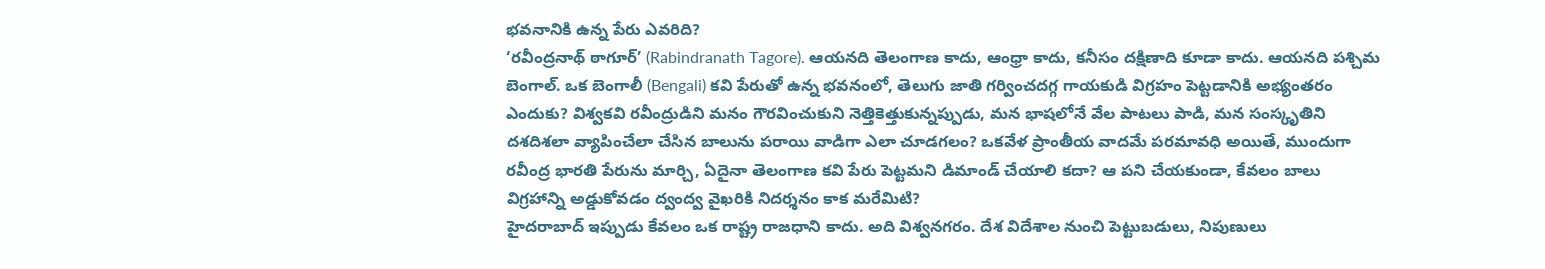భవనానికి ఉన్న పేరు ఎవరిది?
‘రవీంద్రనాథ్ ఠాగూర్’ (Rabindranath Tagore). ఆయనది తెలంగాణ కాదు, ఆంధ్రా కాదు, కనీసం దక్షిణాది కూడా కాదు. ఆయనది పశ్చిమ బెంగాల్. ఒక బెంగాలీ (Bengali) కవి పేరుతో ఉన్న భవనంలో, తెలుగు జాతి గర్వించదగ్గ గాయకుడి విగ్రహం పెట్టడానికి అభ్యంతరం ఎందుకు? విశ్వకవి రవీంద్రుడిని మనం గౌరవించుకుని నెత్తికెత్తుకున్నప్పుడు, మన భాషలోనే వేల పాటలు పాడి, మన సంస్కృతిని దశదిశలా వ్యాపించేలా చేసిన బాలును పరాయి వాడిగా ఎలా చూడగలం? ఒకవేళ ప్రాంతీయ వాదమే పరమావధి అయితే, ముందుగా రవీంద్ర భారతి పేరును మార్చి, ఏదైనా తెలంగాణ కవి పేరు పెట్టమని డిమాండ్ చేయాలి కదా? ఆ పని చేయకుండా, కేవలం బాలు విగ్రహాన్ని అడ్డుకోవడం ద్వంద్వ వైఖరికి నిదర్శనం కాక మరేమిటి?
హైదరాబాద్ ఇప్పుడు కేవలం ఒక రాష్ట్ర రాజధాని కాదు. అది విశ్వనగరం. దేశ విదేశాల నుంచి పెట్టుబడులు, నిపుణులు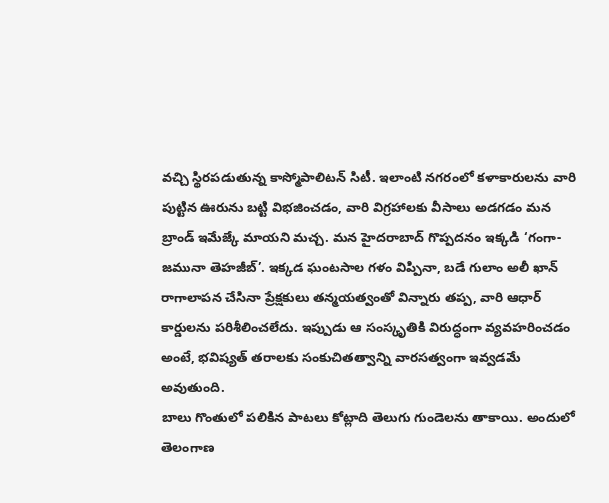వచ్చి స్థిరపడుతున్న కాస్మోపాలిటన్ సిటీ. ఇలాంటి నగరంలో కళాకారులను వారి పుట్టిన ఊరును బట్టి విభజించడం, వారి విగ్రహాలకు వీసాలు అడగడం మన బ్రాండ్ ఇమేజ్కే మాయని మచ్చ. మన హైదరాబాద్ గొప్పదనం ఇక్కడి ‘గంగా-జమునా తెహజీబ్’. ఇక్కడ ఘంటసాల గళం విప్పినా, బడే గులాం అలీ ఖాన్ రాగాలాపన చేసినా ప్రేక్షకులు తన్మయత్వంతో విన్నారు తప్ప, వారి ఆధార్ కార్డులను పరిశీలించలేదు. ఇప్పుడు ఆ సంస్కృతికి విరుద్ధంగా వ్యవహరించడం అంటే, భవిష్యత్ తరాలకు సంకుచితత్వాన్ని వారసత్వంగా ఇవ్వడమే అవుతుంది.
బాలు గొంతులో పలికిన పాటలు కోట్లాది తెలుగు గుండెలను తాకాయి. అందులో తెలంగాణ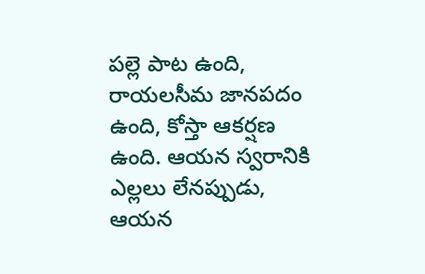పల్లె పాట ఉంది, రాయలసీమ జానపదం ఉంది, కోస్తా ఆకర్షణ ఉంది. ఆయన స్వరానికి ఎల్లలు లేనప్పుడు, ఆయన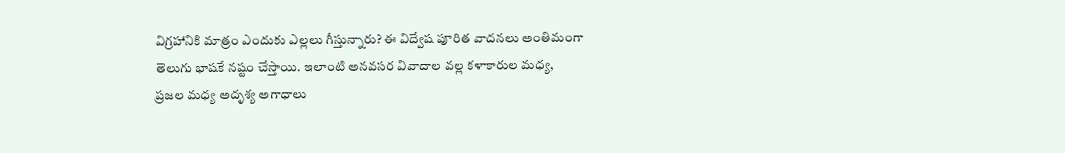విగ్రహానికి మాత్రం ఎందుకు ఎల్లలు గీస్తున్నారు? ఈ విద్వేష పూరిత వాదనలు అంతిమంగా తెలుగు భాషకే నష్టం చేస్తాయి. ఇలాంటి అనవసర వివాదాల వల్ల కళాకారుల మధ్య, ప్రజల మధ్య అదృశ్య అగాధాలు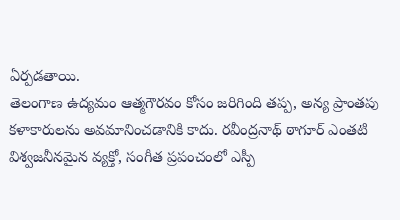ఏర్పడతాయి.
తెలంగాణ ఉద్యమం ఆత్మగౌరవం కోసం జరిగింది తప్ప, అన్య ప్రాంతపు కళాకారులను అవమానించడానికి కాదు. రవీంద్రనాథ్ ఠాగూర్ ఎంతటి విశ్వజనీనమైన వ్యక్తో, సంగీత ప్రపంచంలో ఎస్పీ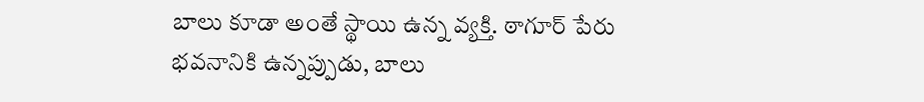బాలు కూడా అంతే స్థాయి ఉన్న వ్యక్తి. ఠాగూర్ పేరు భవనానికి ఉన్నప్పుడు, బాలు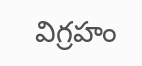విగ్రహం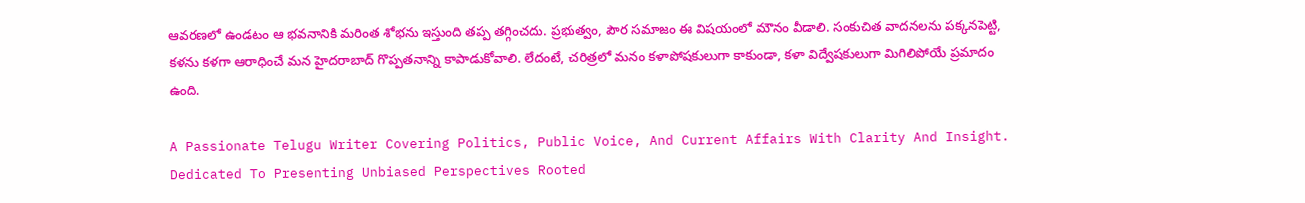ఆవరణలో ఉండటం ఆ భవనానికి మరింత శోభను ఇస్తుంది తప్ప తగ్గించదు. ప్రభుత్వం, పౌర సమాజం ఈ విషయంలో మౌనం వీడాలి. సంకుచిత వాదనలను పక్కనపెట్టి, కళను కళగా ఆరాధించే మన హైదరాబాద్ గొప్పతనాన్ని కాపాడుకోవాలి. లేదంటే, చరిత్రలో మనం కళాపోషకులుగా కాకుండా, కళా విద్వేషకులుగా మిగిలిపోయే ప్రమాదం ఉంది.

A Passionate Telugu Writer Covering Politics, Public Voice, And Current Affairs With Clarity And Insight. Dedicated To Presenting Unbiased Perspectives Rooted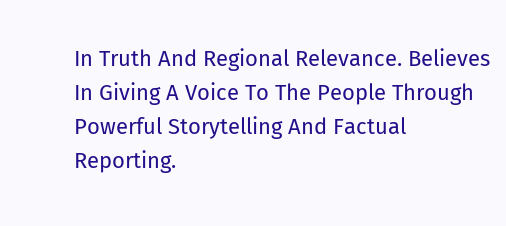In Truth And Regional Relevance. Believes In Giving A Voice To The People Through Powerful Storytelling And Factual Reporting.